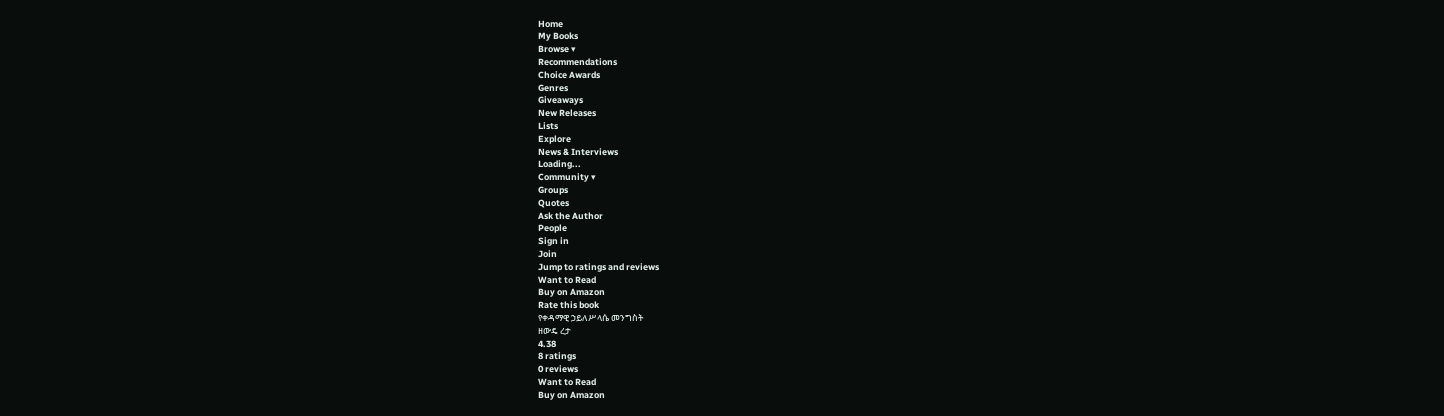Home
My Books
Browse ▾
Recommendations
Choice Awards
Genres
Giveaways
New Releases
Lists
Explore
News & Interviews
Loading...
Community ▾
Groups
Quotes
Ask the Author
People
Sign in
Join
Jump to ratings and reviews
Want to Read
Buy on Amazon
Rate this book
የቀዳማዊ ኃይለሥላሴ መንግስት
ዘውዴ ረታ
4.38
8 ratings
0 reviews
Want to Read
Buy on Amazon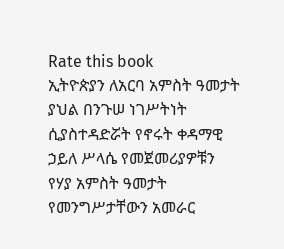Rate this book
ኢትዮጵያን ለአርባ አምስት ዓመታት ያህል በንጉሠ ነገሥትነት ሲያስተዳድሯት የኖሩት ቀዳማዊ ኃይለ ሥላሴ የመጀመሪያዎቹን የሃያ አምስት ዓመታት የመንግሥታቸውን አመራር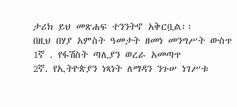ታሪክ ይህ መጽሐፍ ተንንትኖ አቅርቧል፡፡
በዚህ በሃያ አምስት ዓመታት ዘመነ መንግሥት ውስጥ
1ኛ . የፋሽስት ጣሊያን ወረራ አመጣጥ
2ኛ. የኢትዮጵያን ነጻነት ለማዳን ንጉሠ ነገሥቱ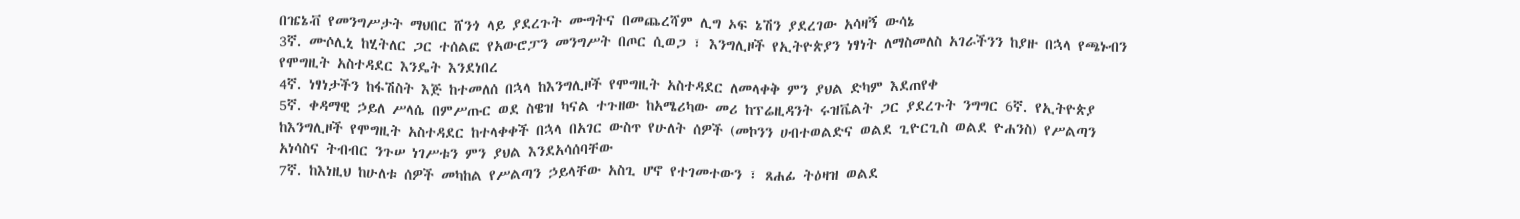በዤኔቭ የመንግሥታት ማህበር ሸንጎ ላይ ያደረጉት ሙግትና በመጨረሻም ሊግ ኦፍ ኔሽን ያደረገው አሳዛኝ ውሳኔ
3ኛ. ሙሶሊኒ ከሂትለር ጋር ተሰልፎ የአውሮፓን መንግሥት በጦር ሲወጋ ፣ እንግሊዞች የኢትዮጵያን ነፃነት ለማስመለስ አገራችንን ከያዙ በኋላ የጫኑብን የሞግዚት አስተዳደር እንዴት እንደነበረ
4ኛ. ነፃነታችን ከፋሽስት እጅ ከተመለሰ በኋላ ከእንግሊዞች የሞግዚት አስተዳደር ለመላቀቅ ምን ያህል ድካም እደጠየቀ
5ኛ. ቀዳማዊ ኃይለ ሥላሴ በምሥጡር ወደ ስዌዝ ካናል ተጉዘው ከአሜሪካው መሪ ከፕሬዚዳንት ሩዝቬልት ጋር ያደረጉት ንግግር 6ኛ. የኢትዮጵያ ከእንግሊዞች የሞግዚት አስተዳደር ከተላቀቀች በኋላ በአገር ውስጥ የሁለት ሰዎች (መኮንን ሀብተወልድና ወልደ ጊዮርጊስ ወልደ ዮሐንስ) የሥልጣን አነሳስና ትብብር ንጉሠ ነገሥቱን ምን ያህል እንደአሳሰባቸው
7ኛ. ከእነዚህ ከሁለቱ ሰዎች መካከል የሥልጣን ኃይላቸው አስጊ ሆኖ የተገመተውን ፣ ጸሐፊ ትዕዛዝ ወልደ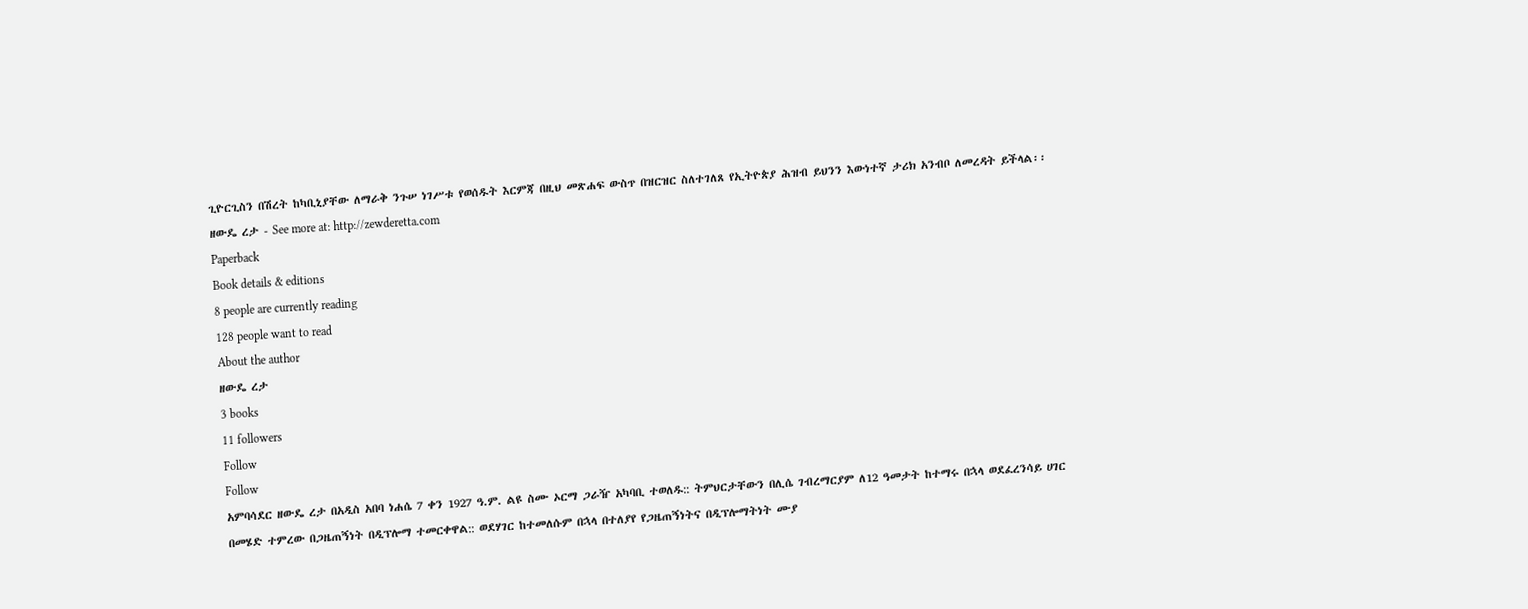ጊዮርጊስን በሽረት ከካቢኒያቸው ለማራቅ ንጉሠ ነገሥቱ የወሰዱት እርምጃ በዚህ መጽሐፍ ውስጥ በዝርዝር ስለተገለጸ የኢትዮጵያ ሕዝብ ይህንን እውነተኛ ታሪክ አንብቦ ለመረዳት ይችላል፡፡
ዘውዴ ረታ - See more at: http://zewderetta.com
Paperback
Book details & editions
8 people are currently reading
128 people want to read
About the author
ዘውዴ ረታ
3 books
11 followers
Follow
Follow
አምባሳደር ዘውዴ ረታ በአዲስ አበባ ነሐሴ 7 ቀን 1927 ዓ.ም. ልዩ ስሙ ኦርማ ጋራዥ አካባቢ ተወለዱ:: ትምህርታቸውን በሊሴ ገብረማርያም ለ12 ዓመታት ከተማሩ በኋላ ወደፈረንሳይ ሀገር በመሄድ ተምረው በጋዜጠኝነት በዲፕሎማ ተመርቀዋል:: ወደሃገር ከተመለሱም በኋላ በተለያየ የጋዜጠኝነትና በዲፕሎማትነት ሙያ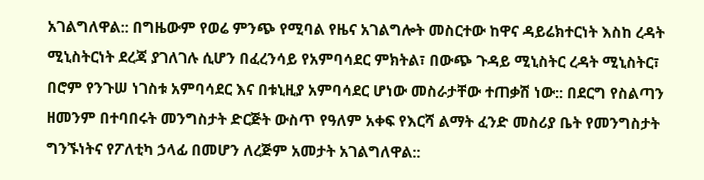አገልግለዋል:: በግዜውም የወሬ ምንጭ የሚባል የዜና አገልግሎት መስርተው ከዋና ዳይሬክተርነት እስከ ረዳት ሚኒስትርነት ደረጃ ያገለገሉ ሲሆን በፈረንሳይ የአምባሳደር ምክትል፣ በውጭ ጉዳይ ሚኒስትር ረዳት ሚኒስትር፣ በሮም የንጉሠ ነገስቱ አምባሳደር እና በቱኒዚያ አምባሳደር ሆነው መስራታቸው ተጠቃሽ ነው:: በደርግ የስልጣን ዘመንም በተባበሩት መንግስታት ድርጅት ውስጥ የዓለም አቀፍ የእርሻ ልማት ፈንድ መስሪያ ቤት የመንግስታት ግንኙነትና የፖለቲካ ኃላፊ በመሆን ለረጅም አመታት አገልግለዋል::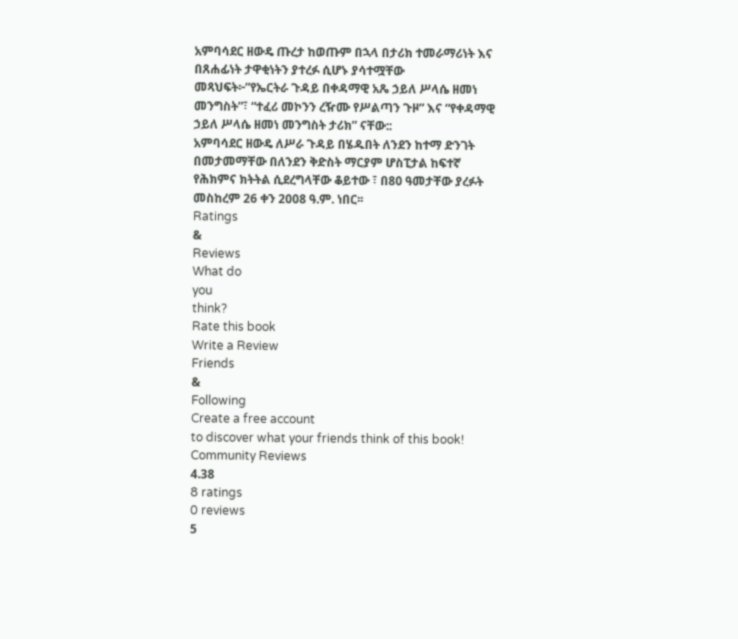አምባሳደር ዘውዴ ጡረታ ከወጡም በኋላ በታሪክ ተመራማሪነት እና በጸሐፊነት ታዋቂነትን ያተረፉ ሲሆኑ ያሳተሟቸው መጻህፍት፦”የኤርትራ ጉዳይ በቀዳማዊ አጼ ኃይለ ሥላሴ ዘመነ መንግስት”፣ “ተፈሪ መኮንን ረዥሙ የሥልጣን ጉዞ” እና “የቀዳማዊ ኃይለ ሥላሴ ዘመነ መንግስት ታሪክ” ናቸው::
አምባሳደር ዘውዴ ለሥራ ጉዳይ በሄዱበት ለንደን ከተማ ድንገት በመታመማቸው በለንደን ቅድስት ማርያም ሆስፒታል ከፍተኛ የሕክምና ክትትል ሲደረግላቸው ቆይተው ፣ በ80 ዓመታቸው ያረፉት መስከረም 26 ቀን 2008 ዓ.ም. ነበር፡፡
Ratings
&
Reviews
What do
you
think?
Rate this book
Write a Review
Friends
&
Following
Create a free account
to discover what your friends think of this book!
Community Reviews
4.38
8 ratings
0 reviews
5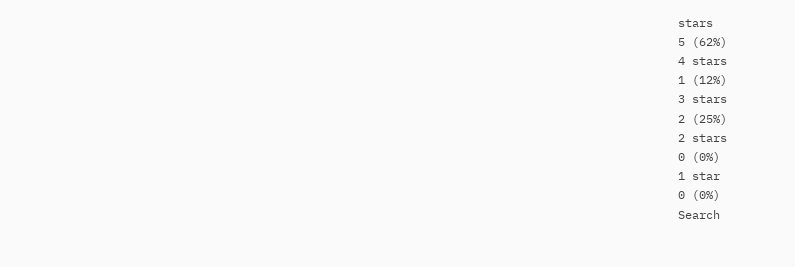stars
5 (62%)
4 stars
1 (12%)
3 stars
2 (25%)
2 stars
0 (0%)
1 star
0 (0%)
Search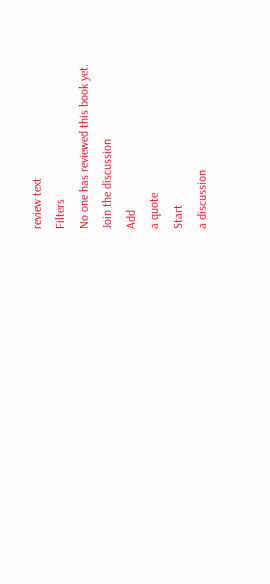review text
Filters
No one has reviewed this book yet.
Join the discussion
Add
a quote
Start
a discussion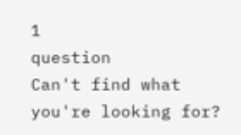1
question
Can't find what you're looking for?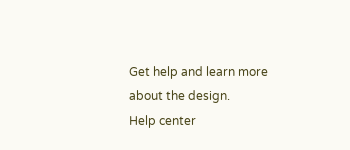Get help and learn more about the design.
Help center